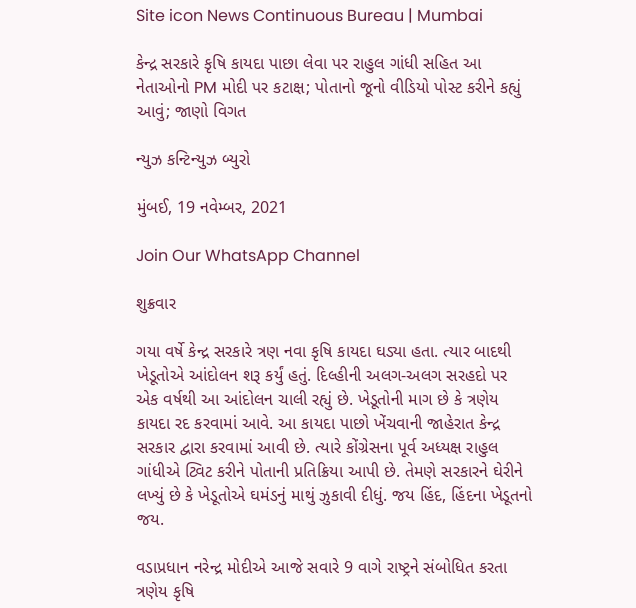Site icon News Continuous Bureau | Mumbai

કેન્દ્ર સરકારે કૃષિ કાયદા પાછા લેવા પર રાહુલ ગાંધી સહિત આ નેતાઓનો PM મોદી પર કટાક્ષ; પોતાનો જૂનો વીડિયો પોસ્ટ કરીને કહ્યું આવું; જાણો વિગત

ન્યુઝ કન્ટિન્યુઝ બ્યુરો

મુંબઈ, 19 નવેમ્બર, 2021

Join Our WhatsApp Channel

શુક્રવાર

ગયા વર્ષે કેન્દ્ર સરકારે ત્રણ નવા કૃષિ કાયદા ઘડ્યા હતા. ત્યાર બાદથી ખેડૂતોએ આંદોલન શરૂ કર્યું હતું. દિલ્હીની અલગ-અલગ સરહદો પર એક વર્ષથી આ આંદોલન ચાલી રહ્યું છે. ખેડૂતોની માગ છે કે ત્રણેય કાયદા રદ કરવામાં આવે. આ કાયદા પાછો ખેંચવાની જાહેરાત કેન્દ્ર સરકાર દ્વારા કરવામાં આવી છે. ત્યારે કોંગ્રેસના પૂર્વ અધ્યક્ષ રાહુલ ગાંધીએ ટ્વિટ કરીને પોતાની પ્રતિક્રિયા આપી છે. તેમણે સરકારને ઘેરીને લખ્યું છે કે ખેડૂતોએ ઘમંડનું માથું ઝુકાવી દીધું. જય હિંદ, હિંદના ખેડૂતનો જય.

વડાપ્રધાન નરેન્દ્ર મોદીએ આજે સવારે 9 વાગે રાષ્ટ્રને સંબોધિત કરતા ત્રણેય કૃષિ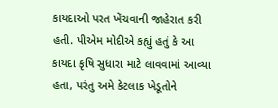કાયદાઓ પરત ખેંચવાની જાહેરાત કરી હતી. પીએમ મોદીએ કહ્યું હતું કે આ કાયદા કૃષિ સુધારા માટે લાવવામાં આવ્યા હતા, પરંતુ અમે કેટલાક ખેડૂતોને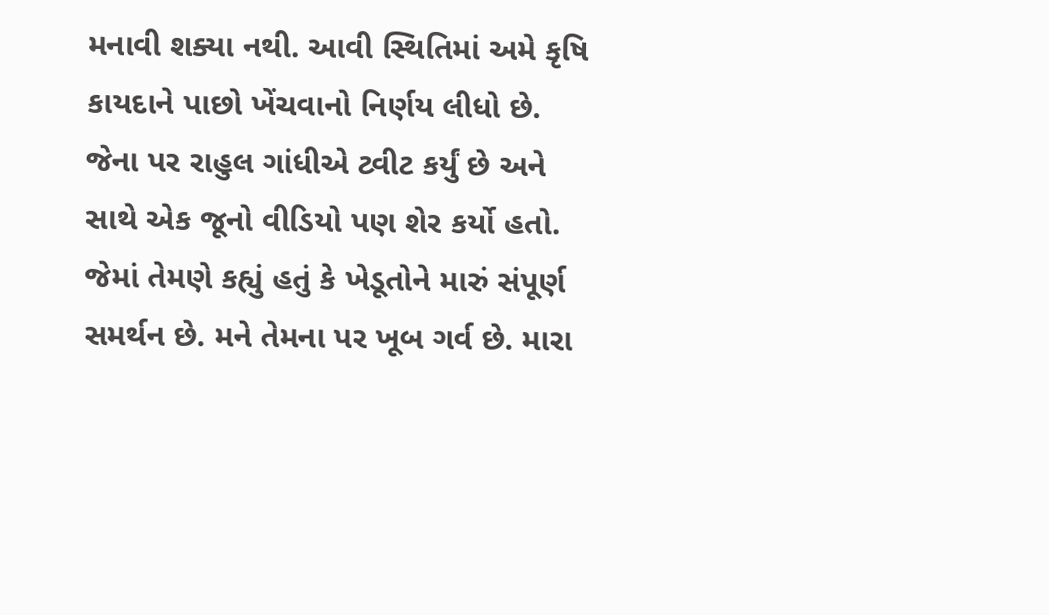મનાવી શક્યા નથી. આવી સ્થિતિમાં અમે કૃષિ કાયદાને પાછો ખેંચવાનો નિર્ણય લીધો છે. જેના પર રાહુલ ગાંધીએ ટ્વીટ કર્યું છે અને સાથે એક જૂનો વીડિયો પણ શેર કર્યો હતો. જેમાં તેમણે કહ્યું હતું કે ખેડૂતોને મારું સંપૂર્ણ સમર્થન છે. મને તેમના પર ખૂબ ગર્વ છે. મારા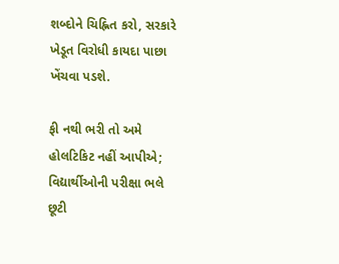શબ્દોને ચિહ્નિત કરો, સરકારે ખેડૂત વિરોધી કાયદા પાછા ખેંચવા પડશે.

ફી નથી ભરી તો અમે હોલટિકિટ નહીં આપીએ; વિદ્યાર્થીઓની પરીક્ષા ભલે છૂટી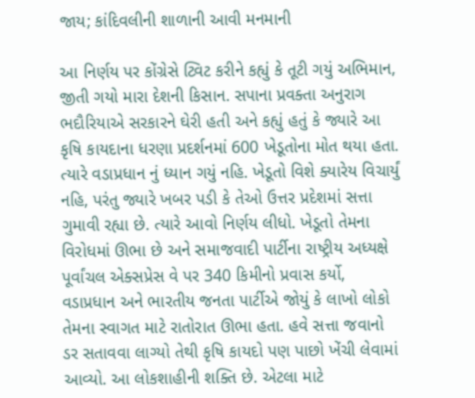જાય; કાંદિવલીની શાળાની આવી મનમાની

આ નિર્ણય પર કોંગ્રેસે ટ્વિટ કરીને કહ્યું કે તૂટી ગયું અભિમાન, જીતી ગયો મારા દેશની કિસાન. સપાના પ્રવક્તા અનુરાગ ભદૌરિયાએ સરકારને ઘેરી હતી અને કહ્યું હતું કે જ્યારે આ કૃષિ કાયદાના ધરણા પ્રદર્શનમાં 600 ખેડૂતોના મોત થયા હતા. ત્યારે વડાપ્રધાન નું ધ્યાન ગયું નહિ. ખેડૂતો વિશે ક્યારેય વિચાર્યું નહિ, પરંતુ જ્યારે ખબર પડી કે તેઓ ઉત્તર પ્રદેશમાં સત્તા ગુમાવી રહ્યા છે. ત્યારે આવો નિર્ણય લીધો. ખેડૂતો તેમના વિરોધમાં ઊભા છે અને સમાજવાદી પાર્ટીના રાષ્ટ્રીય અધ્યક્ષે પૂર્વાંચલ એક્સપ્રેસ વે પર 340 કિમીનો પ્રવાસ કર્યો, વડાપ્રધાન અને ભારતીય જનતા પાર્ટીએ જોયું કે લાખો લોકો તેમના સ્વાગત માટે રાતોરાત ઊભા હતા. હવે સત્તા જવાનો ડર સતાવવા લાગ્યો તેથી કૃષિ કાયદો પણ પાછો ખેંચી લેવામાં આવ્યો. આ લોકશાહીની શક્તિ છે. એટલા માટે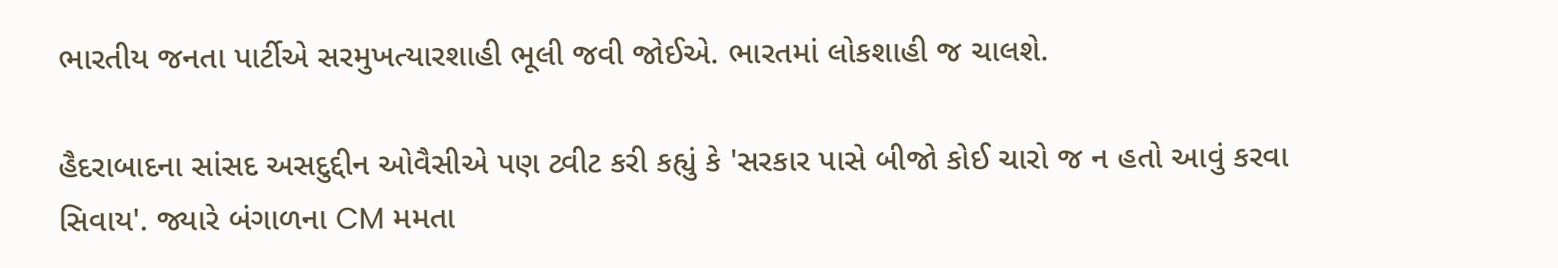ભારતીય જનતા પાર્ટીએ સરમુખત્યારશાહી ભૂલી જવી જોઈએ. ભારતમાં લોકશાહી જ ચાલશે.

હૈદરાબાદના સાંસદ અસદુદ્દીન ઓવૈસીએ પણ ટ્વીટ કરી કહ્યું કે 'સરકાર પાસે બીજો કોઈ ચારો જ ન હતો આવું કરવા સિવાય'. જ્યારે બંગાળના CM મમતા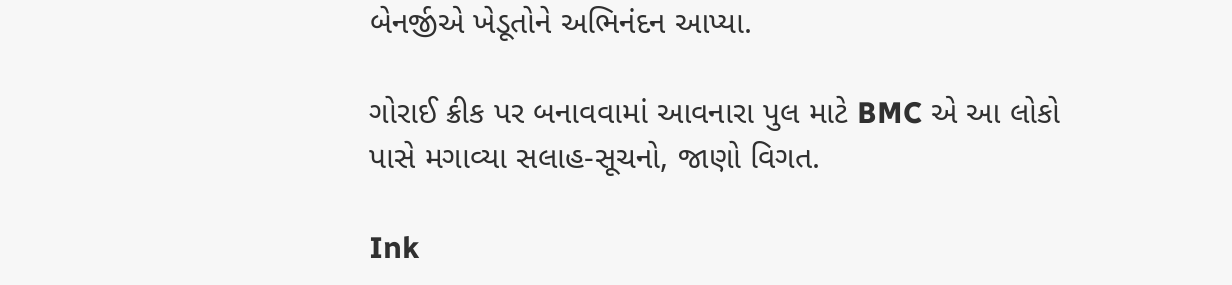બેનર્જીએ ખેડૂતોને અભિનંદન આપ્યા.

ગોરાઈ ક્રીક પર બનાવવામાં આવનારા પુલ માટે BMC એ આ લોકો પાસે મગાવ્યા સલાહ-સૂચનો, જાણો વિગત.

Ink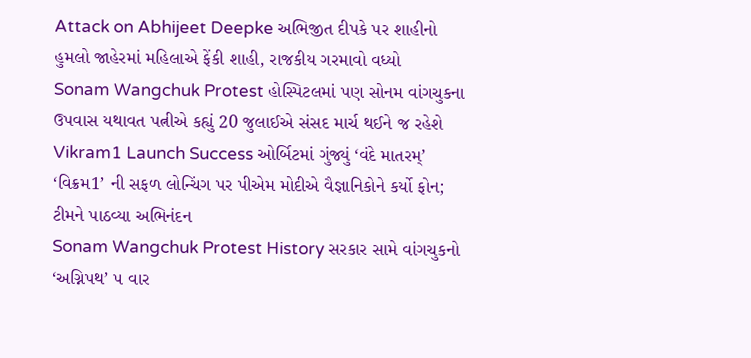Attack on Abhijeet Deepke અભિજીત દીપકે પર શાહીનો હુમલો જાહેરમાં મહિલાએ ફેંકી શાહી, રાજકીય ગરમાવો વધ્યો
Sonam Wangchuk Protest હોસ્પિટલમાં પણ સોનમ વાંગચુકના ઉપવાસ યથાવત પત્નીએ કહ્યું 20 જુલાઈએ સંસદ માર્ચ થઈને જ રહેશે
Vikram1 Launch Success ઓર્બિટમાં ગુંજ્યું ‘વંદે માતરમ્’ ‘વિક્રમ1’ ની સફળ લોન્ચિંગ પર પીએમ મોદીએ વૈજ્ઞાનિકોને કર્યો ફોન; ટીમને પાઠવ્યા અભિનંદન
Sonam Wangchuk Protest History સરકાર સામે વાંગચુકનો ‘અગ્નિપથ’ ૫ વાર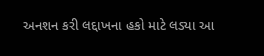અનશન કરી લદ્દાખના હકો માટે લડ્યા આ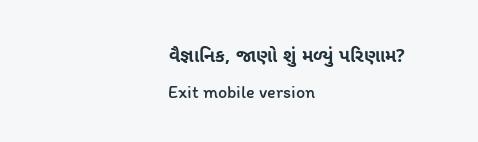વૈજ્ઞાનિક, જાણો શું મળ્યું પરિણામ?
Exit mobile version